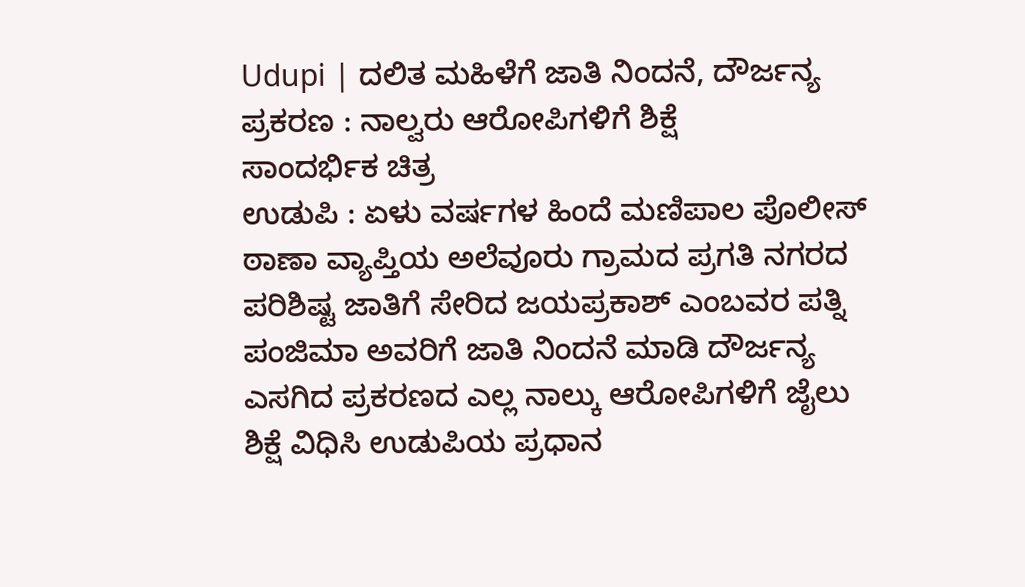Udupi | ದಲಿತ ಮಹಿಳೆಗೆ ಜಾತಿ ನಿಂದನೆ, ದೌರ್ಜನ್ಯ ಪ್ರಕರಣ : ನಾಲ್ವರು ಆರೋಪಿಗಳಿಗೆ ಶಿಕ್ಷೆ
ಸಾಂದರ್ಭಿಕ ಚಿತ್ರ
ಉಡುಪಿ : ಏಳು ವರ್ಷಗಳ ಹಿಂದೆ ಮಣಿಪಾಲ ಪೊಲೀಸ್ ಠಾಣಾ ವ್ಯಾಪ್ತಿಯ ಅಲೆವೂರು ಗ್ರಾಮದ ಪ್ರಗತಿ ನಗರದ ಪರಿಶಿಷ್ಟ ಜಾತಿಗೆ ಸೇರಿದ ಜಯಪ್ರಕಾಶ್ ಎಂಬವರ ಪತ್ನಿ ಪಂಜಿಮಾ ಅವರಿಗೆ ಜಾತಿ ನಿಂದನೆ ಮಾಡಿ ದೌರ್ಜನ್ಯ ಎಸಗಿದ ಪ್ರಕರಣದ ಎಲ್ಲ ನಾಲ್ಕು ಆರೋಪಿಗಳಿಗೆ ಜೈಲು ಶಿಕ್ಷೆ ವಿಧಿಸಿ ಉಡುಪಿಯ ಪ್ರಧಾನ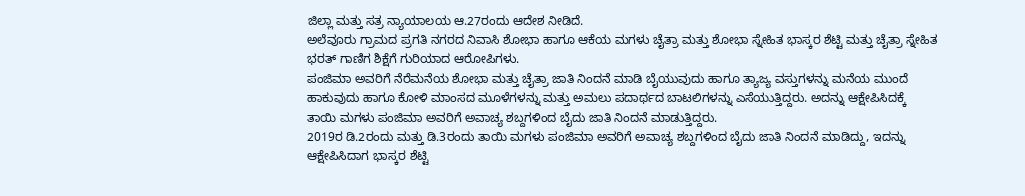ಜಿಲ್ಲಾ ಮತ್ತು ಸತ್ರ ನ್ಯಾಯಾಲಯ ಆ.27ರಂದು ಆದೇಶ ನೀಡಿದೆ.
ಅಲೆವೂರು ಗ್ರಾಮದ ಪ್ರಗತಿ ನಗರದ ನಿವಾಸಿ ಶೋಭಾ ಹಾಗೂ ಆಕೆಯ ಮಗಳು ಚೈತ್ರಾ ಮತ್ತು ಶೋಭಾ ಸ್ನೇಹಿತ ಭಾಸ್ಕರ ಶೆಟ್ಟಿ ಮತ್ತು ಚೈತ್ರಾ ಸ್ನೇಹಿತ ಭರತ್ ಗಾಣಿಗ ಶಿಕ್ಷೆಗೆ ಗುರಿಯಾದ ಆರೋಪಿಗಳು.
ಪಂಜಿಮಾ ಅವರಿಗೆ ನೆರೆಮನೆಯ ಶೋಭಾ ಮತ್ತು ಚೈತ್ರಾ ಜಾತಿ ನಿಂದನೆ ಮಾಡಿ ಬೈಯುವುದು ಹಾಗೂ ತ್ಯಾಜ್ಯ ವಸ್ತುಗಳನ್ನು ಮನೆಯ ಮುಂದೆ ಹಾಕುವುದು ಹಾಗೂ ಕೋಳಿ ಮಾಂಸದ ಮೂಳೆಗಳನ್ನು ಮತ್ತು ಅಮಲು ಪದಾರ್ಥದ ಬಾಟಲಿಗಳನ್ನು ಎಸೆಯುತ್ತಿದ್ದರು. ಅದನ್ನು ಆಕ್ಷೇಪಿಸಿದಕ್ಕೆ ತಾಯಿ ಮಗಳು ಪಂಜಿಮಾ ಅವರಿಗೆ ಅವಾಚ್ಯ ಶಬ್ದಗಳಿಂದ ಬೈದು ಜಾತಿ ನಿಂದನೆ ಮಾಡುತ್ತಿದ್ದರು.
2019ರ ಡಿ.2ರಂದು ಮತ್ತು ಡಿ.3ರಂದು ತಾಯಿ ಮಗಳು ಪಂಜಿಮಾ ಅವರಿಗೆ ಅವಾಚ್ಯ ಶಬ್ದಗಳಿಂದ ಬೈದು ಜಾತಿ ನಿಂದನೆ ಮಾಡಿದ್ದು, ಇದನ್ನು ಆಕ್ಷೇಪಿಸಿದಾಗ ಭಾಸ್ಕರ ಶೆಟ್ಟಿ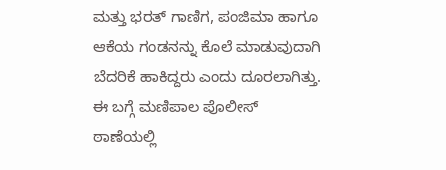ಮತ್ತು ಭರತ್ ಗಾಣಿಗ, ಪಂಜಿಮಾ ಹಾಗೂ ಆಕೆಯ ಗಂಡನನ್ನು ಕೊಲೆ ಮಾಡುವುದಾಗಿ ಬೆದರಿಕೆ ಹಾಕಿದ್ದರು ಎಂದು ದೂರಲಾಗಿತ್ತು. ಈ ಬಗ್ಗೆ ಮಣಿಪಾಲ ಪೊಲೀಸ್ ಠಾಣೆಯಲ್ಲಿ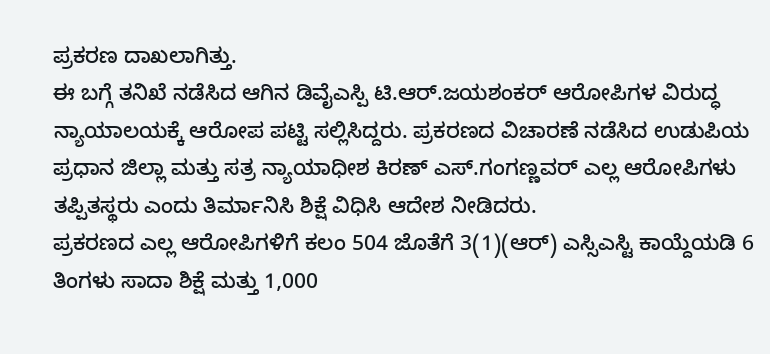ಪ್ರಕರಣ ದಾಖಲಾಗಿತ್ತು.
ಈ ಬಗ್ಗೆ ತನಿಖೆ ನಡೆಸಿದ ಆಗಿನ ಡಿವೈಎಸ್ಪಿ ಟಿ.ಆರ್.ಜಯಶಂಕರ್ ಆರೋಪಿಗಳ ವಿರುದ್ಧ ನ್ಯಾಯಾಲಯಕ್ಕೆ ಆರೋಪ ಪಟ್ಟಿ ಸಲ್ಲಿಸಿದ್ದರು. ಪ್ರಕರಣದ ವಿಚಾರಣೆ ನಡೆಸಿದ ಉಡುಪಿಯ ಪ್ರಧಾನ ಜಿಲ್ಲಾ ಮತ್ತು ಸತ್ರ ನ್ಯಾಯಾಧೀಶ ಕಿರಣ್ ಎಸ್.ಗಂಗಣ್ಣವರ್ ಎಲ್ಲ ಆರೋಪಿಗಳು ತಪ್ಪಿತಸ್ಥರು ಎಂದು ತಿರ್ಮಾನಿಸಿ ಶಿಕ್ಷೆ ವಿಧಿಸಿ ಆದೇಶ ನೀಡಿದರು.
ಪ್ರಕರಣದ ಎಲ್ಲ ಆರೋಪಿಗಳಿಗೆ ಕಲಂ 504 ಜೊತೆಗೆ 3(1)(ಆರ್) ಎಸ್ಸಿಎಸ್ಟಿ ಕಾಯ್ದೆಯಡಿ 6 ತಿಂಗಳು ಸಾದಾ ಶಿಕ್ಷೆ ಮತ್ತು 1,000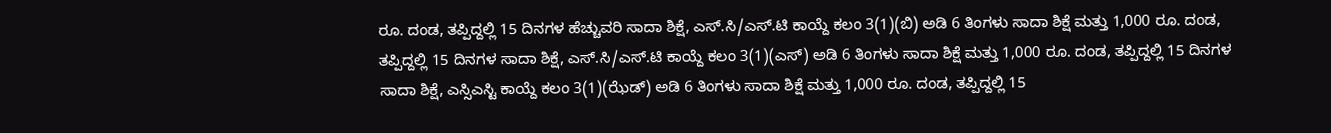ರೂ. ದಂಡ, ತಪ್ಪಿದ್ದಲ್ಲಿ 15 ದಿನಗಳ ಹೆಚ್ಚುವರಿ ಸಾದಾ ಶಿಕ್ಷೆ, ಎಸ್.ಸಿ/ಎಸ್.ಟಿ ಕಾಯ್ದೆ ಕಲಂ 3(1)(ಬಿ) ಅಡಿ 6 ತಿಂಗಳು ಸಾದಾ ಶಿಕ್ಷೆ ಮತ್ತು 1,000 ರೂ. ದಂಡ, ತಪ್ಪಿದ್ದಲ್ಲಿ 15 ದಿನಗಳ ಸಾದಾ ಶಿಕ್ಷೆ, ಎಸ್.ಸಿ/ಎಸ್.ಟಿ ಕಾಯ್ದೆ ಕಲಂ 3(1)(ಎಸ್) ಅಡಿ 6 ತಿಂಗಳು ಸಾದಾ ಶಿಕ್ಷೆ ಮತ್ತು 1,000 ರೂ. ದಂಡ, ತಪ್ಪಿದ್ದಲ್ಲಿ 15 ದಿನಗಳ ಸಾದಾ ಶಿಕ್ಷೆ, ಎಸ್ಸಿಎಸ್ಟಿ ಕಾಯ್ದೆ ಕಲಂ 3(1)(ಝೆಡ್) ಅಡಿ 6 ತಿಂಗಳು ಸಾದಾ ಶಿಕ್ಷೆ ಮತ್ತು 1,000 ರೂ. ದಂಡ, ತಪ್ಪಿದ್ದಲ್ಲಿ 15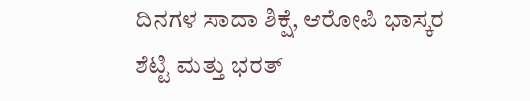ದಿನಗಳ ಸಾದಾ ಶಿಕ್ಷೆ, ಆರೋಪಿ ಭಾಸ್ಕರ ಶೆಟ್ಟಿ ಮತ್ತು ಭರತ್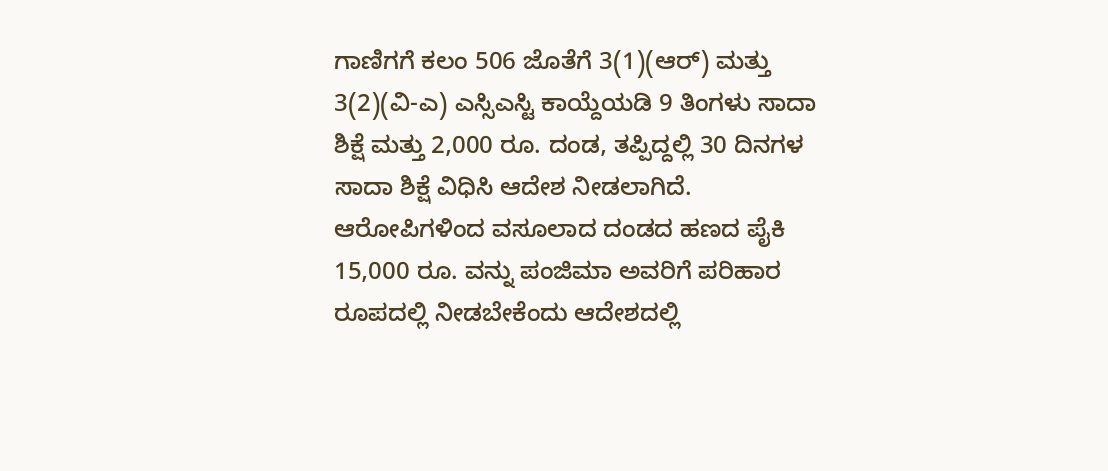ಗಾಣಿಗಗೆ ಕಲಂ 506 ಜೊತೆಗೆ 3(1)(ಆರ್) ಮತ್ತು 3(2)(ವಿ-ಎ) ಎಸ್ಸಿಎಸ್ಟಿ ಕಾಯ್ದೆಯಡಿ 9 ತಿಂಗಳು ಸಾದಾ ಶಿಕ್ಷೆ ಮತ್ತು 2,000 ರೂ. ದಂಡ, ತಪ್ಪಿದ್ದಲ್ಲಿ 30 ದಿನಗಳ ಸಾದಾ ಶಿಕ್ಷೆ ವಿಧಿಸಿ ಆದೇಶ ನೀಡಲಾಗಿದೆ.
ಆರೋಪಿಗಳಿಂದ ವಸೂಲಾದ ದಂಡದ ಹಣದ ಪೈಕಿ 15,000 ರೂ. ವನ್ನು ಪಂಜಿಮಾ ಅವರಿಗೆ ಪರಿಹಾರ ರೂಪದಲ್ಲಿ ನೀಡಬೇಕೆಂದು ಆದೇಶದಲ್ಲಿ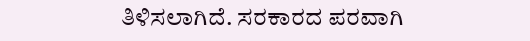ತಿಳಿಸಲಾಗಿದೆ. ಸರಕಾರದ ಪರವಾಗಿ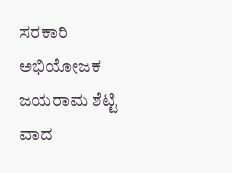ಸರಕಾರಿ ಅಭಿಯೋಜಕ ಜಯರಾಮ ಶೆಟ್ಟಿ ವಾದ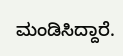ಮಂಡಿಸಿದ್ದಾರೆ.